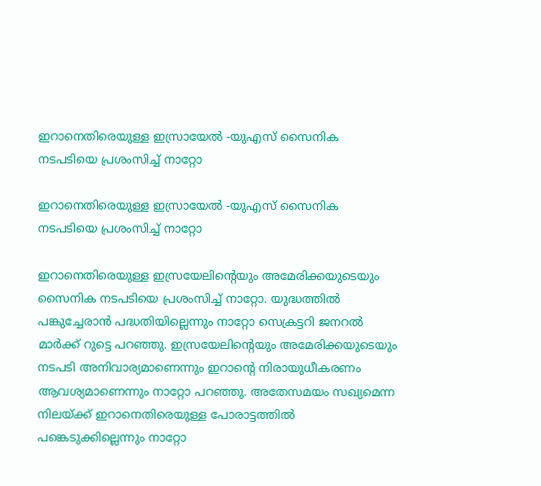ഇറാനെതിരെയുള്ള ഇസ്രായേൽ -യുഎസ് സൈനിക നടപടിയെ പ്രശംസിച്ച് നാറ്റോ

ഇറാനെതിരെയുള്ള ഇസ്രായേൽ -യുഎസ് സൈനിക നടപടിയെ പ്രശംസിച്ച് നാറ്റോ

ഇറാനെതിരെയുള്ള ഇസ്രയേലിന്‍റെയും അമേരിക്കയുടെയും സൈനിക നടപടിയെ പ്രശംസിച്ച് നാറ്റോ. യുദ്ധത്തില്‍ പങ്കുച്ചേരാന്‍ പദ്ധതിയില്ലെന്നും നാറ്റോ സെക്രട്ടറി ജനറല്‍ മാര്‍ക്ക് റുട്ടെ പറഞ്ഞു. ഇസ്രയേലിന്‍റെയും അമേരിക്കയുടെയും നടപടി അനിവാര്യമാണെന്നും ഇറാന്‍റെ നിരായുധീകരണം ആവശ്യമാണെന്നും നാറ്റോ പറഞ്ഞു. അതേസമയം സഖ്യമെന്ന നിലയ്‌ക്ക് ഇറാനെതിരെയുള്ള പോരാട്ടത്തില്‍ പങ്കെടുക്കില്ലെന്നും നാറ്റോ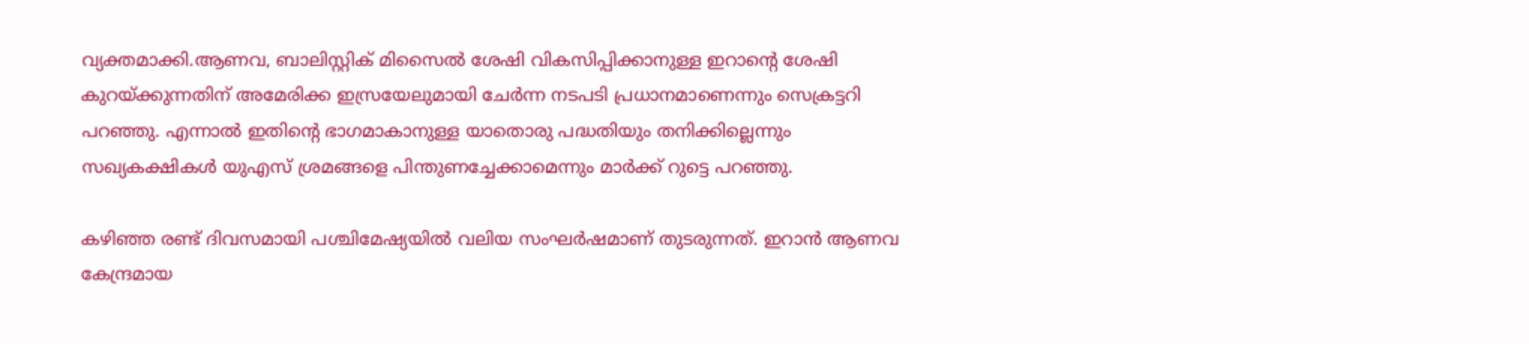വ്യക്തമാക്കി.ആണവ, ബാലിസ്റ്റിക് മിസൈല്‍ ശേഷി വികസിപ്പിക്കാനുള്ള ഇറാന്‍റെ ശേഷി കുറയ്‌ക്കുന്നതിന് അമേരിക്ക ഇസ്രയേലുമായി ചേര്‍ന്ന നടപടി പ്രധാനമാണെന്നും സെക്രട്ടറി പറഞ്ഞു. എന്നാല്‍ ഇതിന്‍റെ ഭാഗമാകാനുള്ള യാതൊരു പദ്ധതിയും തനിക്കില്ലെന്നും സഖ്യകക്ഷികള്‍ യുഎസ്‌ ശ്രമങ്ങളെ പിന്തുണച്ചേക്കാമെന്നും മാര്‍ക്ക് റുട്ടെ പറഞ്ഞു.

കഴിഞ്ഞ രണ്ട് ദിവസമായി പശ്ചിമേഷ്യയില്‍ വലിയ സംഘര്‍ഷമാണ് തുടരുന്നത്. ഇറാന്‍ ആണവ കേന്ദ്രമായ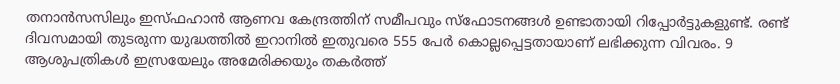തനാന്‍സസിലും ഇസ്‌ഫഹാന്‍ ആണവ കേന്ദ്രത്തിന് സമീപവും സ്‌ഫോടനങ്ങള്‍ ഉണ്ടാതായി റിപ്പോര്‍ട്ടുകളുണ്ട്. രണ്ട് ദിവസമായി തുടരുന്ന യുദ്ധത്തില്‍ ഇറാനില്‍ ഇതുവരെ 555 പേര്‍ കൊല്ലപ്പെട്ടതായാണ് ലഭിക്കുന്ന വിവരം. 9 ആശുപത്രികള്‍ ഇസ്രയേലും അമേരിക്കയും തകര്‍ത്ത്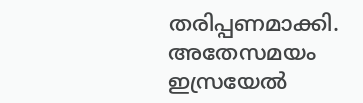തരിപ്പണമാക്കി. അതേസമയം ഇസ്രയേല്‍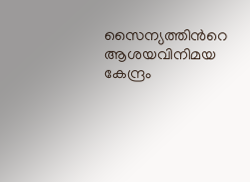സൈന്യത്തിന്‍റെ ആശയവിനിമയ കേന്ദ്രം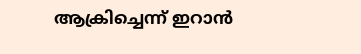ആക്രിച്ചെന്ന് ഇറാന്‍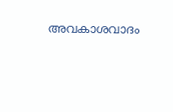അവകാശവാദം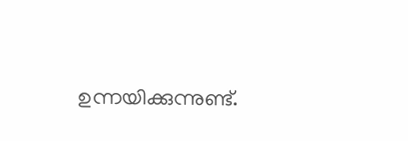ഉന്നയിക്കുന്നുണ്ട്.